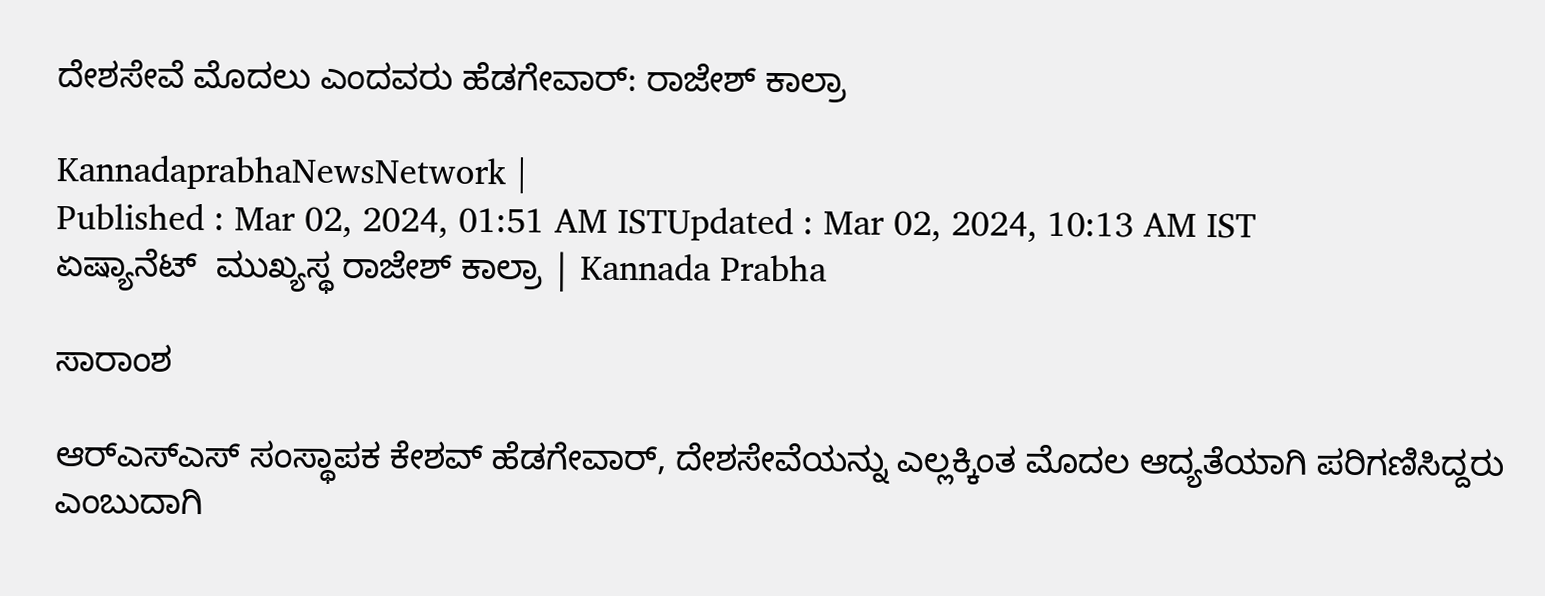ದೇಶಸೇವೆ ಮೊದಲು ಎಂದವರು ಹೆಡಗೇವಾರ್: ರಾಜೇಶ್‌ ಕಾಲ್ರಾ

KannadaprabhaNewsNetwork |
Published : Mar 02, 2024, 01:51 AM ISTUpdated : Mar 02, 2024, 10:13 AM IST
ಏಷ್ಯಾನೆಟ್‌  ಮುಖ್ಯಸ್ಥ ರಾಜೇಶ್‌ ಕಾಲ್ರಾ | Kannada Prabha

ಸಾರಾಂಶ

ಆರ್‌ಎಸ್‌ಎಸ್‌ ಸಂಸ್ಥಾಪಕ ಕೇಶವ್‌ ಹೆಡಗೇವಾರ್, ದೇಶಸೇವೆಯನ್ನು ಎಲ್ಲಕ್ಕಿಂತ ಮೊದಲ ಆದ್ಯತೆಯಾಗಿ ಪರಿಗಣಿಸಿದ್ದರು ಎಂಬುದಾಗಿ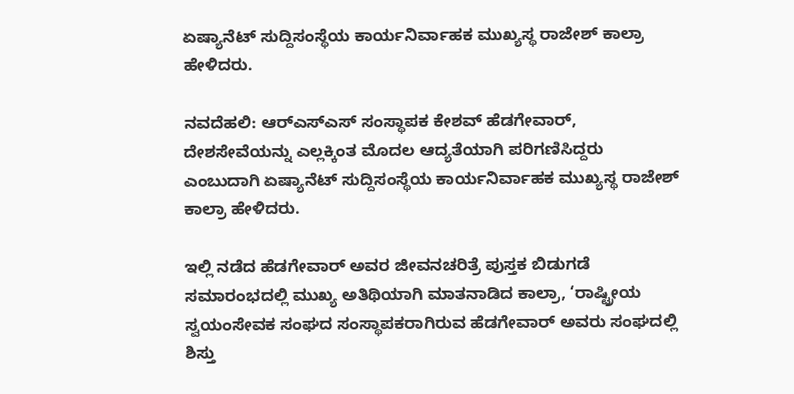ಏಷ್ಯಾನೆಟ್‌ ಸುದ್ದಿಸಂಸ್ಥೆಯ ಕಾರ್ಯನಿರ್ವಾಹಕ ಮುಖ್ಯಸ್ಥ ರಾಜೇಶ್‌ ಕಾಲ್ರಾ ಹೇಳಿದರು.

ನವದೆಹಲಿ: ಆರ್‌ಎಸ್‌ಎಸ್‌ ಸಂಸ್ಥಾಪಕ ಕೇಶವ್‌ ಹೆಡಗೇವಾರ್, ದೇಶಸೇವೆಯನ್ನು ಎಲ್ಲಕ್ಕಿಂತ ಮೊದಲ ಆದ್ಯತೆಯಾಗಿ ಪರಿಗಣಿಸಿದ್ದರು ಎಂಬುದಾಗಿ ಏಷ್ಯಾನೆಟ್‌ ಸುದ್ದಿಸಂಸ್ಥೆಯ ಕಾರ್ಯನಿರ್ವಾಹಕ ಮುಖ್ಯಸ್ಥ ರಾಜೇಶ್‌ ಕಾಲ್ರಾ ಹೇಳಿದರು.

ಇಲ್ಲಿ ನಡೆದ ಹೆಡಗೇವಾರ್ ಅವರ ಜೀವನಚರಿತ್ರೆ ಪುಸ್ತಕ ಬಿಡುಗಡೆ ಸಮಾರಂಭದಲ್ಲಿ ಮುಖ್ಯ ಅತಿಥಿಯಾಗಿ ಮಾತನಾಡಿದ ಕಾಲ್ರಾ, ‘ರಾಷ್ಟ್ರೀಯ ಸ್ವಯಂಸೇವಕ ಸಂಘದ ಸಂಸ್ಥಾಪಕರಾಗಿರುವ ಹೆಡಗೇವಾರ್ ಅವರು ಸಂಘದಲ್ಲಿ ಶಿಸ್ತು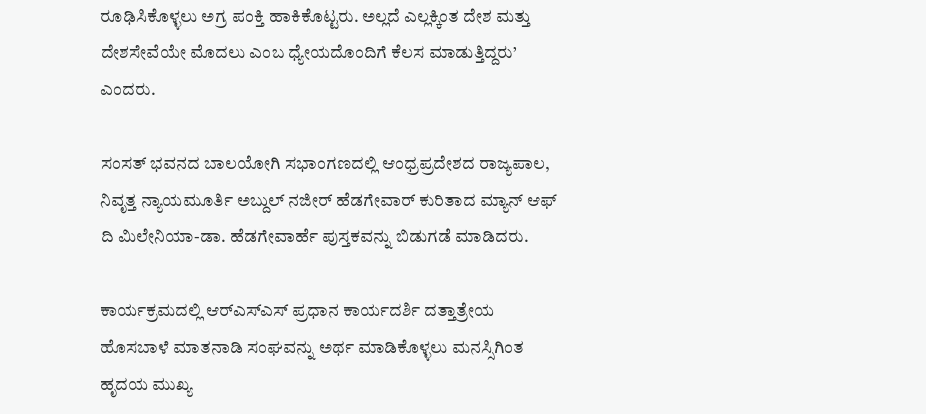ರೂಢಿಸಿಕೊಳ್ಳಲು ಅಗ್ರ ಪಂಕ್ತಿ ಹಾಕಿಕೊಟ್ಟರು. ಅಲ್ಲದೆ ಎಲ್ಲಕ್ಕಿಂತ ದೇಶ ಮತ್ತು ದೇಶಸೇವೆಯೇ ಮೊದಲು ಎಂಬ ಧ್ಯೇಯದೊಂದಿಗೆ ಕೆಲಸ ಮಾಡುತ್ತಿದ್ದರು’ ಎಂದರು.

ಸಂಸತ್‌ ಭವನದ ಬಾಲಯೋಗಿ ಸಭಾಂಗಣದಲ್ಲಿ ಆಂಧ್ರಪ್ರದೇಶದ ರಾಜ್ಯಪಾಲ, ನಿವೃತ್ತ ನ್ಯಾಯಮೂರ್ತಿ ಅಬ್ದುಲ್‌ ನಜೀರ್‌ ಹೆಡಗೇವಾರ್ ಕುರಿತಾದ ಮ್ಯಾನ್‌ ಆಫ್‌ ದಿ ಮಿಲೇನಿಯಾ-ಡಾ. ಹೆಡಗೇವಾರ್ಹೆ ಪುಸ್ತಕವನ್ನು ಬಿಡುಗಡೆ ಮಾಡಿದರು.

ಕಾರ್ಯಕ್ರಮದಲ್ಲಿ ಆರ್‌ಎಸ್‌ಎಸ್‌ ಪ್ರಧಾನ ಕಾರ್ಯದರ್ಶಿ ದತ್ತಾತ್ರೇಯ ಹೊಸಬಾಳೆ ಮಾತನಾಡಿ ಸಂಘವನ್ನು ಅರ್ಥ ಮಾಡಿಕೊಳ್ಳಲು ಮನಸ್ಸಿಗಿಂತ ಹೃದಯ ಮುಖ್ಯ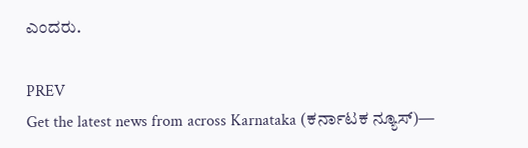ಎಂದರು.

PREV
Get the latest news from across Karnataka (ಕರ್ನಾಟಕ ನ್ಯೂಸ್)—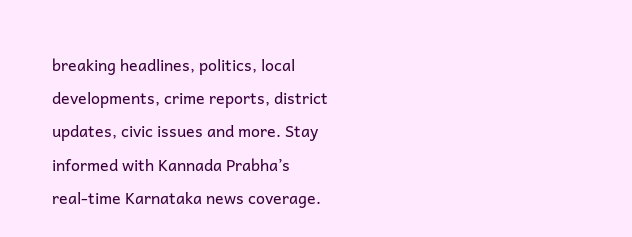breaking headlines, politics, local developments, crime reports, district updates, civic issues and more. Stay informed with Kannada Prabha’s real‑time Karnataka news coverage.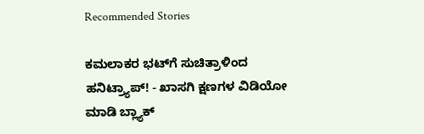Recommended Stories

ಕಮಲಾಕರ ಭಟ್‌ಗೆ ಸುಚಿತ್ರಾಳಿಂದ ಹನಿಟ್ರ್ಯಾಪ್‌! - ಖಾಸಗಿ ಕ್ಷಣಗಳ ವಿಡಿಯೋ ಮಾಡಿ ಬ್ಲ್ಯಾಕ್‌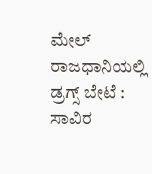ಮೇಲ್‌
ರಾಜಧಾನಿಯಲ್ಲಿ ಡ್ರಗ್ಸ್ ಬೇಟೆ : ಸಾವಿರ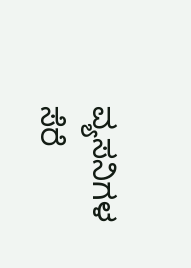ವ್ಯಸನಿಗಳ ಸೆರೆ